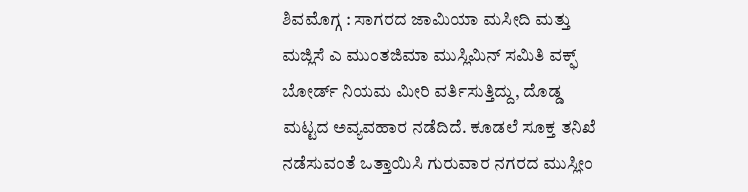ಶಿವಮೊಗ್ಗ : ಸಾಗರದ ಜಾಮಿಯಾ ಮಸೀದಿ ಮತ್ತು ಮಜ್ಲಿಸೆ ಎ ಮುಂತಜಿಮಾ ಮುಸ್ಲಿಮಿನ್ ಸಮಿತಿ ವಕ್ಫ್ ಬೋರ್ಡ್ ನಿಯಮ ಮೀರಿ ವರ್ತಿಸುತ್ತಿದ್ದು, ದೊಡ್ಡ ಮಟ್ಟದ ಅವ್ಯವಹಾರ ನಡೆದಿದೆ. ಕೂಡಲೆ ಸೂಕ್ತ ತನಿಖೆ ನಡೆಸುವಂತೆ ಒತ್ತಾಯಿಸಿ ಗುರುವಾರ ನಗರದ ಮುಸ್ಲೀಂ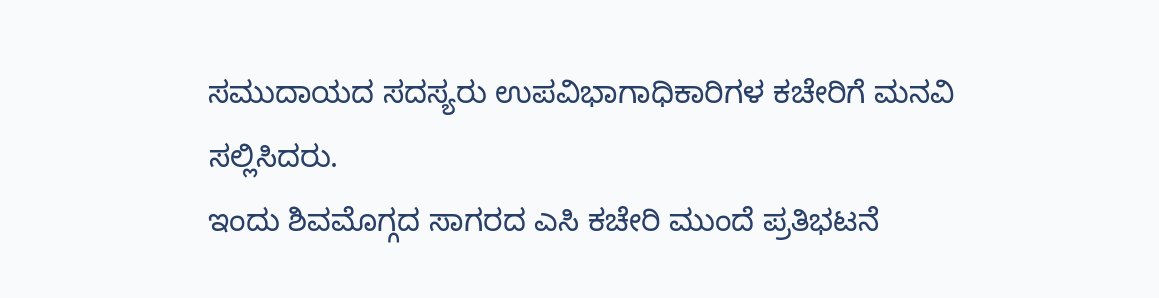ಸಮುದಾಯದ ಸದಸ್ಯರು ಉಪವಿಭಾಗಾಧಿಕಾರಿಗಳ ಕಚೇರಿಗೆ ಮನವಿ ಸಲ್ಲಿಸಿದರು.
ಇಂದು ಶಿವಮೊಗ್ಗದ ಸಾಗರದ ಎಸಿ ಕಚೇರಿ ಮುಂದೆ ಪ್ರತಿಭಟನೆ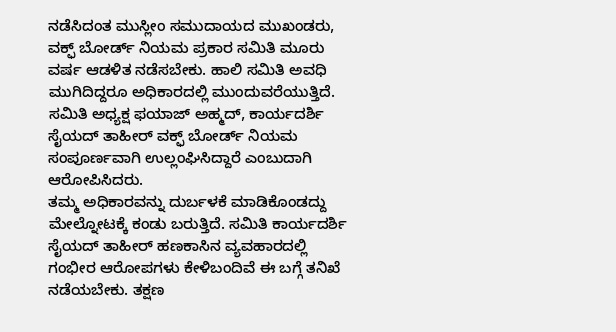ನಡೆಸಿದಂತ ಮುಸ್ಲೀಂ ಸಮುದಾಯದ ಮುಖಂಡರು, ವಕ್ಫ್ ಬೋರ್ಡ್ ನಿಯಮ ಪ್ರಕಾರ ಸಮಿತಿ ಮೂರು ವರ್ಷ ಆಡಳಿತ ನಡೆಸಬೇಕು. ಹಾಲಿ ಸಮಿತಿ ಅವಧಿ ಮುಗಿದಿದ್ದರೂ ಅಧಿಕಾರದಲ್ಲಿ ಮುಂದುವರೆಯುತ್ತಿದೆ. ಸಮಿತಿ ಅಧ್ಯಕ್ಷ ಫಯಾಜ್ ಅಹ್ಮದ್, ಕಾರ್ಯದರ್ಶಿ ಸೈಯದ್ ತಾಹೀರ್ ವಕ್ಫ್ ಬೋರ್ಡ್ ನಿಯಮ ಸಂಪೂರ್ಣವಾಗಿ ಉಲ್ಲಂಘಿಸಿದ್ದಾರೆ ಎಂಬುದಾಗಿ ಆರೋಪಿಸಿದರು.
ತಮ್ಮ ಅಧಿಕಾರವನ್ನು ದುರ್ಬಳಕೆ ಮಾಡಿಕೊಂಡದ್ದು ಮೇಲ್ನೋಟಕ್ಕೆ ಕಂಡು ಬರುತ್ತಿದೆ. ಸಮಿತಿ ಕಾರ್ಯದರ್ಶಿ ಸೈಯದ್ ತಾಹೀರ್ ಹಣಕಾಸಿನ ವ್ಯವಹಾರದಲ್ಲಿ ಗಂಭೀರ ಆರೋಪಗಳು ಕೇಳಿಬಂದಿವೆ ಈ ಬಗ್ಗೆ ತನಿಖೆ ನಡೆಯಬೇಕು. ತಕ್ಷಣ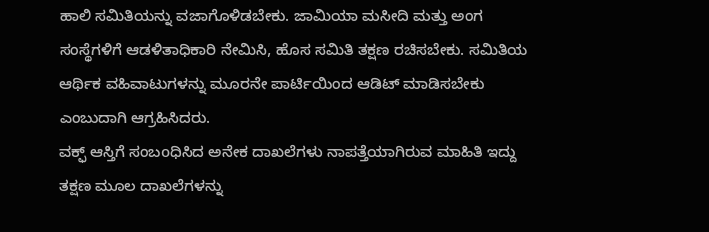ಹಾಲಿ ಸಮಿತಿಯನ್ನು ವಜಾಗೊಳಿಡಬೇಕು. ಜಾಮಿಯಾ ಮಸೀದಿ ಮತ್ತು ಅಂಗ ಸಂಸ್ಥೆಗಳಿಗೆ ಆಡಳಿತಾಧಿಕಾರಿ ನೇಮಿಸಿ, ಹೊಸ ಸಮಿತಿ ತಕ್ಷಣ ರಚಿಸಬೇಕು. ಸಮಿತಿಯ ಆರ್ಥಿಕ ವಹಿವಾಟುಗಳನ್ನು ಮೂರನೇ ಪಾರ್ಟಿಯಿಂದ ಆಡಿಟ್ ಮಾಡಿಸಬೇಕು ಎಂಬುದಾಗಿ ಆಗ್ರಹಿಸಿದರು.
ವಕ್ಫ್ ಆಸ್ತಿಗೆ ಸಂಬoಧಿಸಿದ ಅನೇಕ ದಾಖಲೆಗಳು ನಾಪತ್ತೆಯಾಗಿರುವ ಮಾಹಿತಿ ಇದ್ದು ತಕ್ಷಣ ಮೂಲ ದಾಖಲೆಗಳನ್ನು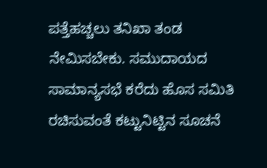ಪತ್ತೆಹಚ್ಚಲು ತನಿಖಾ ತಂಡ ನೇಮಿಸಬೇಕು. ಸಮುದಾಯದ ಸಾಮಾನ್ಯಸಭೆ ಕರೆದು ಹೊಸ ಸಮಿತಿ ರಚಿಸುವಂತೆ ಕಟ್ಟುನಿಟ್ಟಿನ ಸೂಚನೆ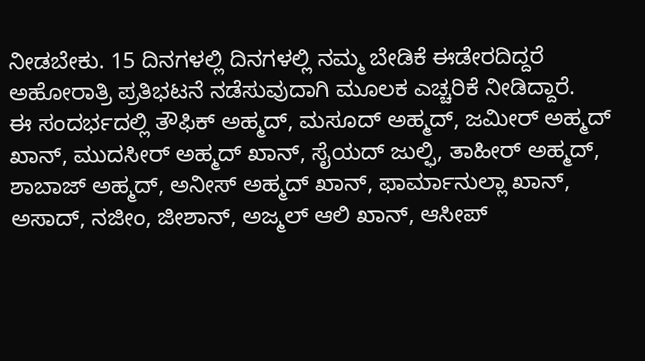ನೀಡಬೇಕು. 15 ದಿನಗಳಲ್ಲಿ ದಿನಗಳಲ್ಲಿ ನಮ್ಮ ಬೇಡಿಕೆ ಈಡೇರದಿದ್ದರೆ ಅಹೋರಾತ್ರಿ ಪ್ರತಿಭಟನೆ ನಡೆಸುವುದಾಗಿ ಮೂಲಕ ಎಚ್ಚರಿಕೆ ನೀಡಿದ್ದಾರೆ.
ಈ ಸಂದರ್ಭದಲ್ಲಿ ತೌಫಿಕ್ ಅಹ್ಮದ್, ಮಸೂದ್ ಅಹ್ಮದ್, ಜಮೀರ್ ಅಹ್ಮದ್ ಖಾನ್, ಮುದಸೀರ್ ಅಹ್ಮದ್ ಖಾನ್, ಸೈಯದ್ ಜುಲ್ಫಿ, ತಾಹೀರ್ ಅಹ್ಮದ್, ಶಾಬಾಜ್ ಅಹ್ಮದ್, ಅನೀಸ್ ಅಹ್ಮದ್ ಖಾನ್, ಫಾರ್ಮಾನುಲ್ಲಾ ಖಾನ್, ಅಸಾದ್, ನಜೀಂ, ಜೀಶಾನ್, ಅಜ್ಮಲ್ ಆಲಿ ಖಾನ್, ಆಸೀಪ್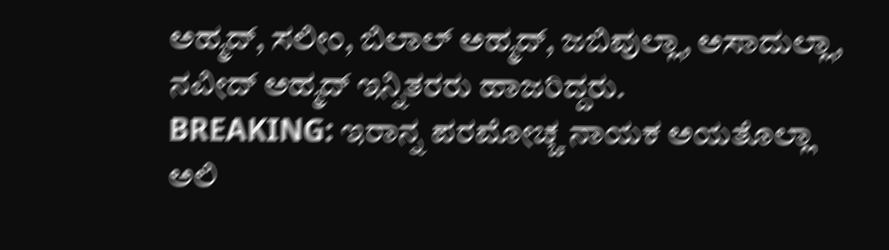ಅಹ್ಮದ್, ಸಲೀಂ, ಬಿಲಾಲ್ ಅಹ್ಮದ್, ಜಬಿವುಲ್ಲಾ, ಅಸಾದುಲ್ಲಾ, ನವೀದ್ ಅಹ್ಮದ್ ಇನ್ನಿತರರು ಹಾಜರಿದ್ದರು.
BREAKING: ಇರಾನ್ನ ಪರಮೋಚ್ಚ ನಾಯಕ ಅಯತೊಲ್ಲಾ ಅಲಿ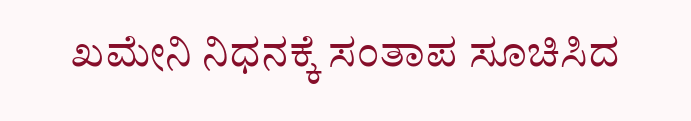ಖಮೇನಿ ನಿಧನಕ್ಕೆ ಸಂತಾಪ ಸೂಚಿಸಿದ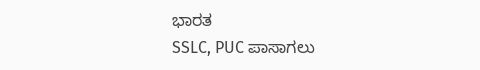ಭಾರತ
SSLC, PUC ಪಾಸಾಗಲು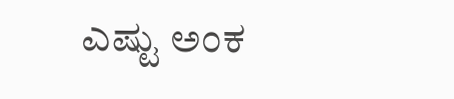ಎಷ್ಟು ಅಂಕ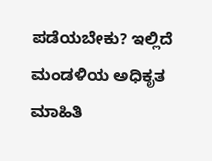ಪಡೆಯಬೇಕು? ಇಲ್ಲಿದೆ ಮಂಡಳಿಯ ಅಧಿಕೃತ ಮಾಹಿತಿ